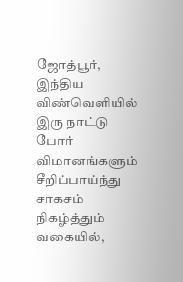ஜோத்பூர், இந்திய விண்வெளியில் இரு நாட்டு போர் விமானங்களும் சீறிப்பாய்ந்து சாகசம் நிகழ்த்தும் வகையில்,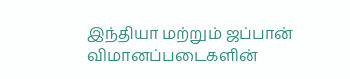இந்தியா மற்றும் ஜப்பான் விமானப்படைகளின்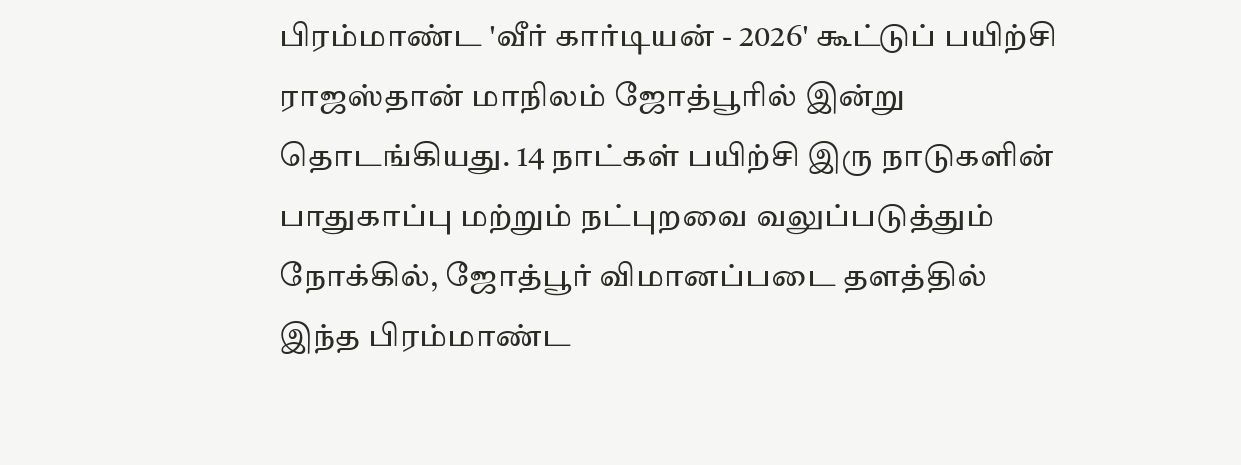பிரம்மாண்ட 'வீர் கார்டியன் - 2026' கூட்டுப் பயிற்சி ராஜஸ்தான் மாநிலம் ஜோத்பூரில் இன்று தொடங்கியது. 14 நாட்கள் பயிற்சி இரு நாடுகளின் பாதுகாப்பு மற்றும் நட்புறவை வலுப்படுத்தும் நோக்கில், ஜோத்பூர் விமானப்படை தளத்தில் இந்த பிரம்மாண்ட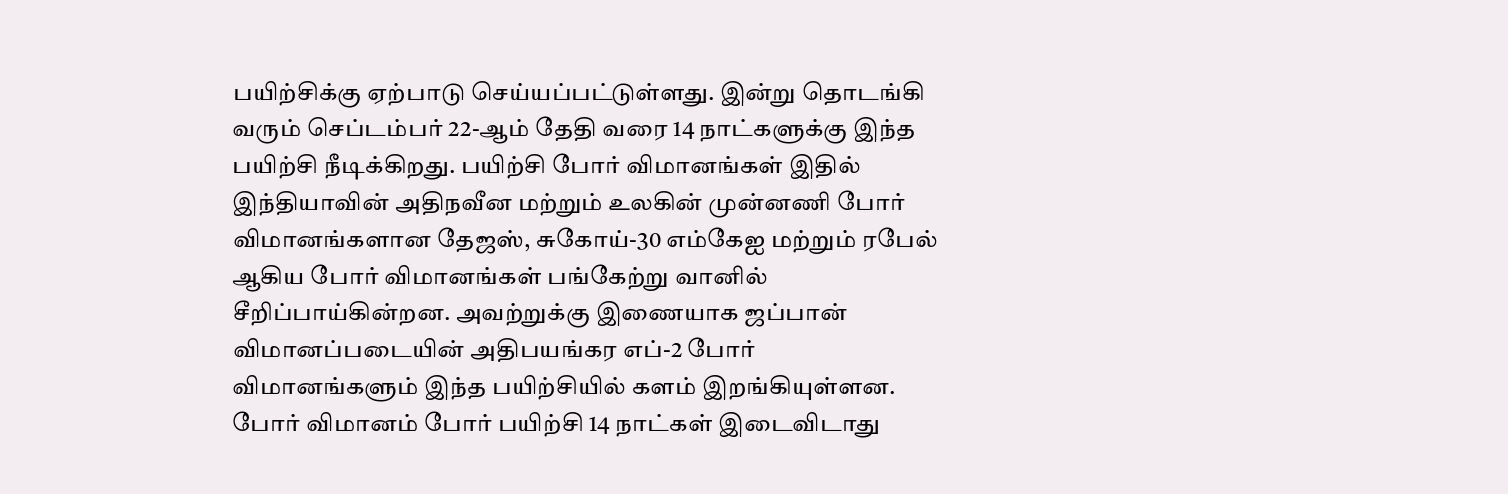பயிற்சிக்கு ஏற்பாடு செய்யப்பட்டுள்ளது. இன்று தொடங்கி வரும் செப்டம்பர் 22-ஆம் தேதி வரை 14 நாட்களுக்கு இந்த பயிற்சி நீடிக்கிறது. பயிற்சி போர் விமானங்கள் இதில் இந்தியாவின் அதிநவீன மற்றும் உலகின் முன்னணி போர் விமானங்களான தேஜஸ், சுகோய்-30 எம்கேஐ மற்றும் ரபேல் ஆகிய போர் விமானங்கள் பங்கேற்று வானில் சீறிப்பாய்கின்றன. அவற்றுக்கு இணையாக ஜப்பான் விமானப்படையின் அதிபயங்கர எப்-2 போர் விமானங்களும் இந்த பயிற்சியில் களம் இறங்கியுள்ளன. போர் விமானம் போர் பயிற்சி 14 நாட்கள் இடைவிடாது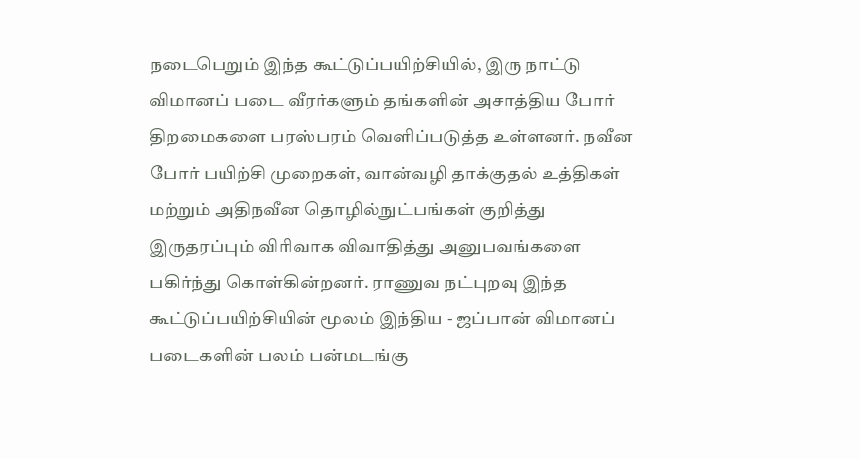நடைபெறும் இந்த கூட்டுப்பயிற்சியில், இரு நாட்டு விமானப் படை வீரர்களும் தங்களின் அசாத்திய போர் திறமைகளை பரஸ்பரம் வெளிப்படுத்த உள்ளனர். நவீன போர் பயிற்சி முறைகள், வான்வழி தாக்குதல் உத்திகள் மற்றும் அதிநவீன தொழில்நுட்பங்கள் குறித்து இருதரப்பும் விரிவாக விவாதித்து அனுபவங்களை பகிர்ந்து கொள்கின்றனர். ராணுவ நட்புறவு இந்த கூட்டுப்பயிற்சியின் மூலம் இந்திய - ஜப்பான் விமானப் படைகளின் பலம் பன்மடங்கு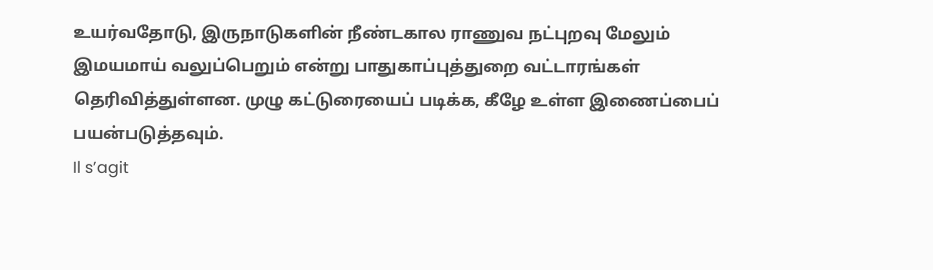உயர்வதோடு, இருநாடுகளின் நீண்டகால ராணுவ நட்புறவு மேலும் இமயமாய் வலுப்பெறும் என்று பாதுகாப்புத்துறை வட்டாரங்கள் தெரிவித்துள்ளன. முழு கட்டுரையைப் படிக்க, கீழே உள்ள இணைப்பைப் பயன்படுத்தவும்.
Il s’agit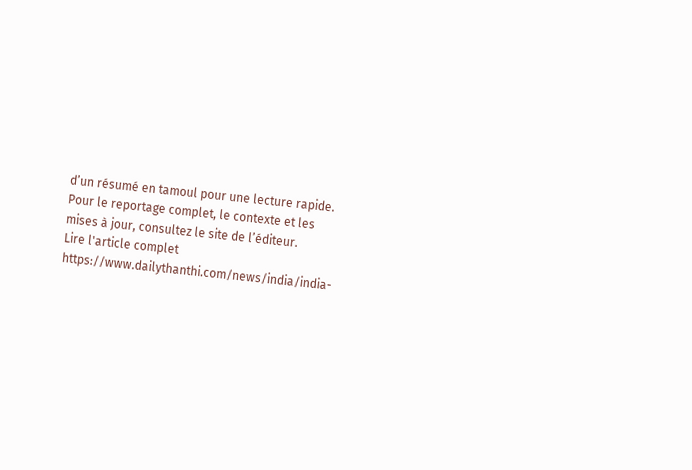d’un résumé en tamoul pour une lecture rapide. Pour le reportage complet, le contexte et les mises à jour, consultez le site de l’éditeur.
Lire l'article complet
https://www.dailythanthi.com/news/india/india-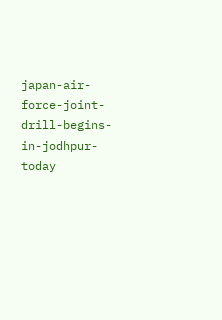japan-air-force-joint-drill-begins-in-jodhpur-today